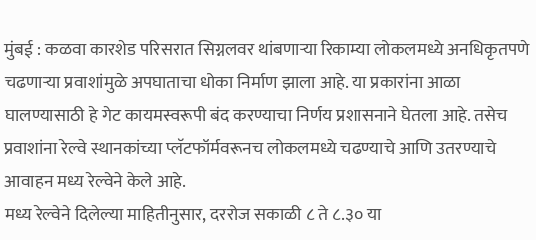मुंबई : कळवा कारशेड परिसरात सिग्नलवर थांबणाऱ्या रिकाम्या लोकलमध्ये अनधिकृतपणे चढणाऱ्या प्रवाशांमुळे अपघाताचा धोका निर्माण झाला आहे. या प्रकारांना आळा घालण्यासाठी हे गेट कायमस्वरूपी बंद करण्याचा निर्णय प्रशासनाने घेतला आहे. तसेच प्रवाशांना रेल्वे स्थानकांच्या प्लॅटफॉर्मवरूनच लोकलमध्ये चढण्याचे आणि उतरण्याचे आवाहन मध्य रेल्वेने केले आहे.
मध्य रेल्वेने दिलेल्या माहितीनुसार, दररोज सकाळी ८ ते ८.३० या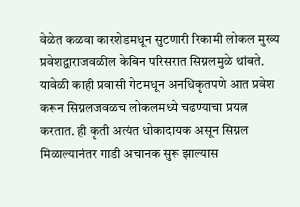वेळेत कळवा कारशेडमधून सुटणारी रिकामी लोकल मुख्य प्रवेशद्वाराजवळील केबिन परिसरात सिग्नलमुळे थांबते. यावेळी काही प्रवासी गेटमधून अनधिकृतपणे आत प्रवेश करून सिग्नलजवळच लोकलमध्ये चढण्याचा प्रयत्न करतात. ही कृती अत्यंत धोकादायक असून सिग्नल मिळाल्यानंतर गाडी अचानक सुरू झाल्यास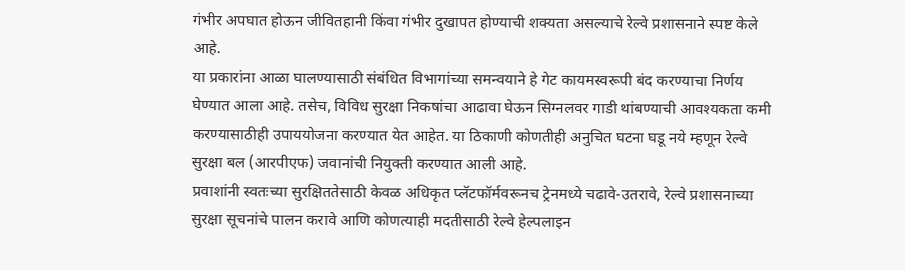गंभीर अपघात होऊन जीवितहानी किंवा गंभीर दुखापत होण्याची शक्यता असल्याचे रेल्वे प्रशासनाने स्पष्ट केले आहे.
या प्रकारांना आळा घालण्यासाठी संबंधित विभागांच्या समन्वयाने हे गेट कायमस्वरूपी बंद करण्याचा निर्णय घेण्यात आला आहे. तसेच, विविध सुरक्षा निकषांचा आढावा घेऊन सिग्नलवर गाडी थांबण्याची आवश्यकता कमी करण्यासाठीही उपाययोजना करण्यात येत आहेत. या ठिकाणी कोणतीही अनुचित घटना घडू नये म्हणून रेल्वे सुरक्षा बल (आरपीएफ) जवानांची नियुक्ती करण्यात आली आहे.
प्रवाशांनी स्वतःच्या सुरक्षिततेसाठी केवळ अधिकृत प्लॅटफॉर्मवरूनच ट्रेनमध्ये चढावे-उतरावे, रेल्वे प्रशासनाच्या सुरक्षा सूचनांचे पालन करावे आणि कोणत्याही मदतीसाठी रेल्वे हेल्पलाइन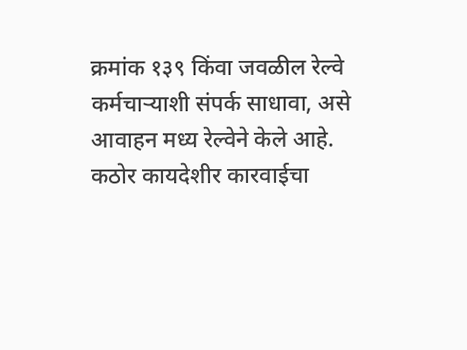क्रमांक १३९ किंवा जवळील रेल्वे कर्मचाऱ्याशी संपर्क साधावा, असे आवाहन मध्य रेल्वेने केले आहे.
कठोर कायदेशीर कारवाईचा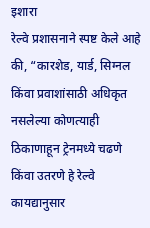इशारा
रेल्वे प्रशासनाने स्पष्ट केले आहे की, “कारशेड, यार्ड, सिग्नल किंवा प्रवाशांसाठी अधिकृत नसलेल्या कोणत्याही ठिकाणाहून ट्रेनमध्ये चढणे किंवा उतरणे हे रेल्वे कायद्यानुसार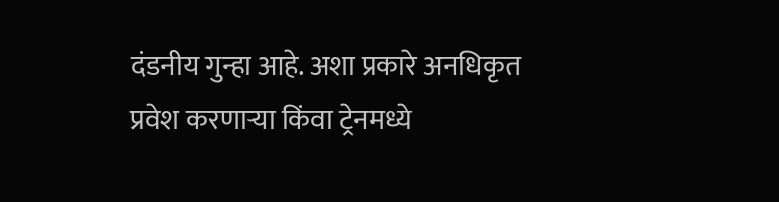दंडनीय गुन्हा आहे. अशा प्रकारे अनधिकृत प्रवेश करणाऱ्या किंवा ट्रेनमध्ये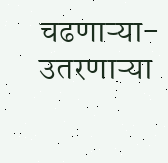चढणाऱ्या-उतरणाऱ्या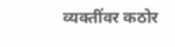व्यक्तींवर कठोर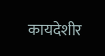कायदेशीर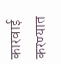कारवाई करण्यात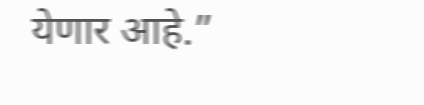येणार आहे.”